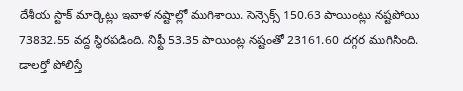దేశీయ స్టాక్ మార్కెట్లు ఇవాళ నష్టాల్లో ముగిశాయి. సెన్సెక్స్ 150.63 పాయింట్లు నష్టపోయి 73832.55 వద్ద స్థిరపడింది. నిఫ్టీ 53.35 పాయింట్ల నష్టంతో 23161.60 దగ్గర ముగిసింది. డాలర్తో పోలిస్తే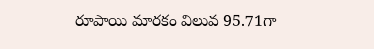రూపాయి మారకం విలువ 95.71గా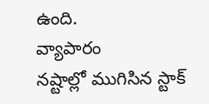ఉంది.
వ్యాపారం
నష్టాల్లో ముగిసిన స్టాక్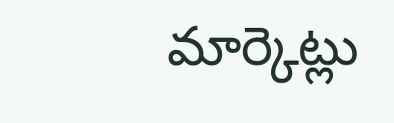మార్కెట్లు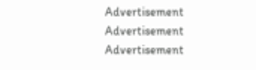Advertisement
Advertisement
Advertisement